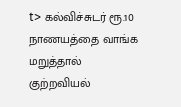t> கல்விச்சுடர் ரூ.10 நாணயத்தை வாங்க மறுத்தால் குற்றவியல்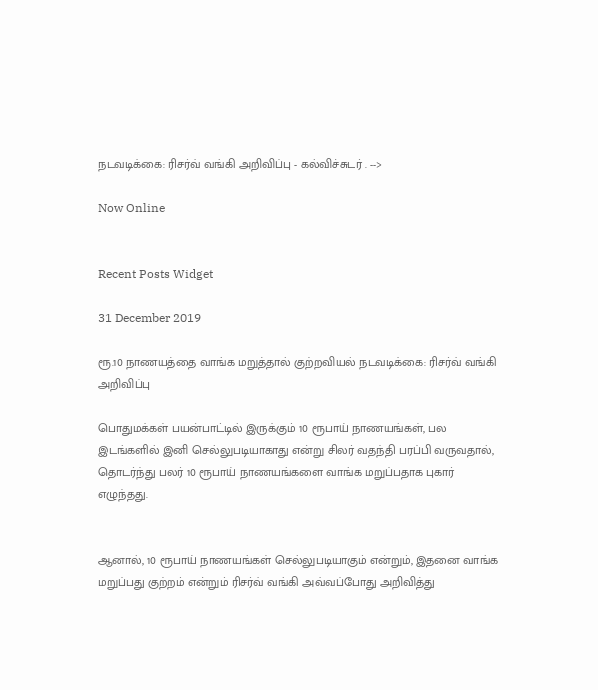நடவடிக்கை: ரிசர்வ் வங்கி அறிவிப்பு - கல்விச்சுடர் . -->

Now Online


Recent Posts Widget

31 December 2019

ரூ.10 நாணயத்தை வாங்க மறுத்தால் குற்றவியல் நடவடிக்கை: ரிசர்வ் வங்கி அறிவிப்பு

பொதுமக்கள் பயன்பாட்டில் இருக்கும் 10 ரூபாய் நாணயங்கள், பல இடங்களில் இனி செல்லுபடியாகாது என்று சிலர் வதந்தி பரப்பி வருவதால், தொடர்ந்து பலர் 10 ரூபாய் நாணயங்களை வாங்க மறுப்பதாக புகார் எழுந்தது.


ஆனால், 10 ரூபாய் நாணயங்கள் செல்லுபடியாகும் என்றும், இதனை வாங்க மறுப்பது குற்றம் என்றும் ரிசர்வ் வங்கி அவ்வப்போது அறிவித்து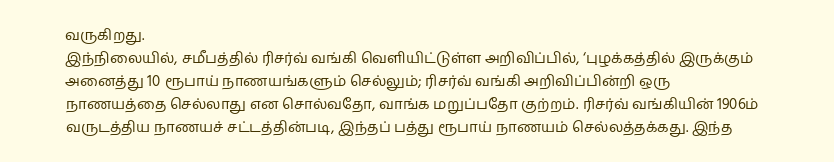வருகிறது.
இந்நிலையில், சமீபத்தில் ரிசர்வ் வங்கி வெளியிட்டுள்ள அறிவிப்பில், ‘புழக்கத்தில் இருக்கும் அனைத்து 10 ரூபாய் நாணயங்களும் செல்லும்; ரிசர்வ் வங்கி அறிவிப்பின்றி ஒரு நாணயத்தை செல்லாது என சொல்வதோ, வாங்க மறுப்பதோ குற்றம். ரிசர்வ் வங்கியின் 1906ம் வருடத்திய நாணயச் சட்டத்தின்படி, இந்தப் பத்து ரூபாய் நாணயம் செல்லத்தக்கது. இந்த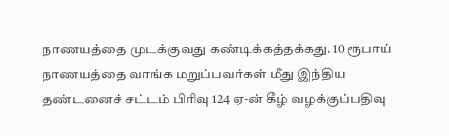நாணயத்தை முடக்குவது கண்டிக்கத்தக்கது. 10 ரூபாய் நாணயத்தை வாங்க மறுப்பவர்கள் மீது இந்திய தண்டனைச் சட்டம் பிரிவு 124 ஏ-ன் கீழ் வழக்குப்பதிவு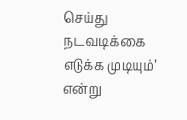செய்து நடவடிக்கை எடுக்க முடியும்’ என்று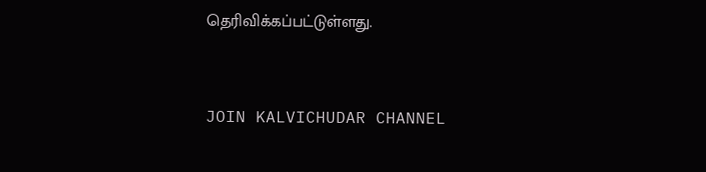தெரிவிக்கப்பட்டுள்ளது.


JOIN KALVICHUDAR CHANNEL